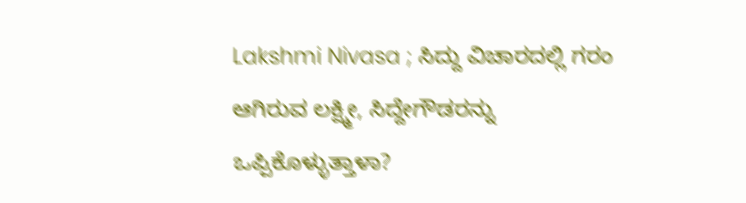Lakshmi Nivasa ; ಸಿದ್ದು ವಿಚಾರದಲ್ಲಿ ಗರಂ ಆಗಿರುವ ಲಕ್ಷ್ಮೀ, ಸಿದ್ದೇಗೌಡರನ್ನು ಒಪ್ಪಿಕೊಳ್ಳುತ್ತಾಳಾ?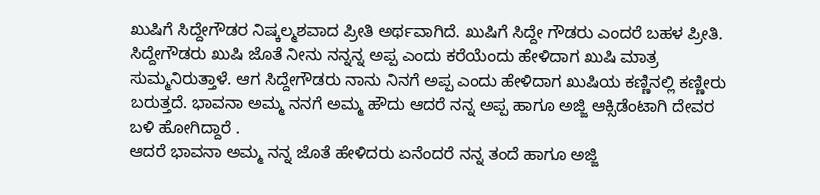ಖುಷಿಗೆ ಸಿದ್ದೇಗೌಡರ ನಿಷ್ಕಲ್ಮಶವಾದ ಪ್ರೀತಿ ಅರ್ಥವಾಗಿದೆ. ಖುಷಿಗೆ ಸಿದ್ದೇ ಗೌಡರು ಎಂದರೆ ಬಹಳ ಪ್ರೀತಿ. ಸಿದ್ದೇಗೌಡರು ಖುಷಿ ಜೊತೆ ನೀನು ನನ್ನನ್ನ ಅಪ್ಪ ಎಂದು ಕರೆಯೆಂದು ಹೇಳಿದಾಗ ಖುಷಿ ಮಾತ್ರ ಸುಮ್ಮನಿರುತ್ತಾಳೆ. ಆಗ ಸಿದ್ದೇಗೌಡರು ನಾನು ನಿನಗೆ ಅಪ್ಪ ಎಂದು ಹೇಳಿದಾಗ ಖುಷಿಯ ಕಣ್ಣಿನಲ್ಲಿ ಕಣ್ಣೀರು ಬರುತ್ತದೆ. ಭಾವನಾ ಅಮ್ಮ ನನಗೆ ಅಮ್ಮ ಹೌದು ಆದರೆ ನನ್ನ ಅಪ್ಪ ಹಾಗೂ ಅಜ್ಜಿ ಆಕ್ಸಿಡೆಂಟಾಗಿ ದೇವರ ಬಳಿ ಹೋಗಿದ್ದಾರೆ .
ಆದರೆ ಭಾವನಾ ಅಮ್ಮ ನನ್ನ ಜೊತೆ ಹೇಳಿದರು ಏನೆಂದರೆ ನನ್ನ ತಂದೆ ಹಾಗೂ ಅಜ್ಜಿ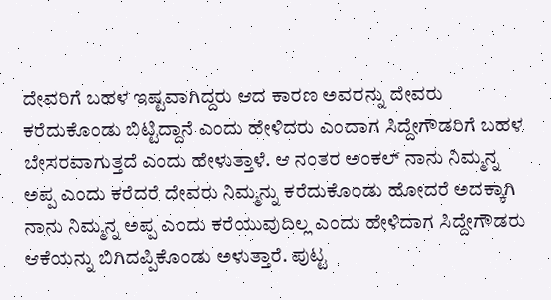ದೇವರಿಗೆ ಬಹಳ ಇಷ್ಟವಾಗಿದ್ದರು ಆದ ಕಾರಣ ಅವರನ್ನು ದೇವರು ಕರೆದುಕೊಂಡು ಬಿಟ್ಟಿದ್ದಾನೆ ಎಂದು ಹೇಳಿದರು ಎಂದಾಗ ಸಿದ್ದೇಗೌಡರಿಗೆ ಬಹಳ ಬೇಸರವಾಗುತ್ತದೆ ಎಂದು ಹೇಳುತ್ತಾಳೆ. ಆ ನಂತರ ಅಂಕಲ್ ನಾನು ನಿಮ್ಮನ್ನ ಅಪ್ಪ ಎಂದು ಕರೆದರೆ ದೇವರು ನಿಮ್ಮನ್ನು ಕರೆದುಕೊಂಡು ಹೋದರೆ ಅದಕ್ಕಾಗಿ ನಾನು ನಿಮ್ಮನ್ನ ಅಪ್ಪ ಎಂದು ಕರೆಯುವುದಿಲ್ಲ ಎಂದು ಹೇಳಿದಾಗ ಸಿದ್ದೇಗೌಡರು ಆಕೆಯನ್ನು ಬಿಗಿದಪ್ಪಿಕೊಂಡು ಅಳುತ್ತಾರೆ. ಪುಟ್ಟ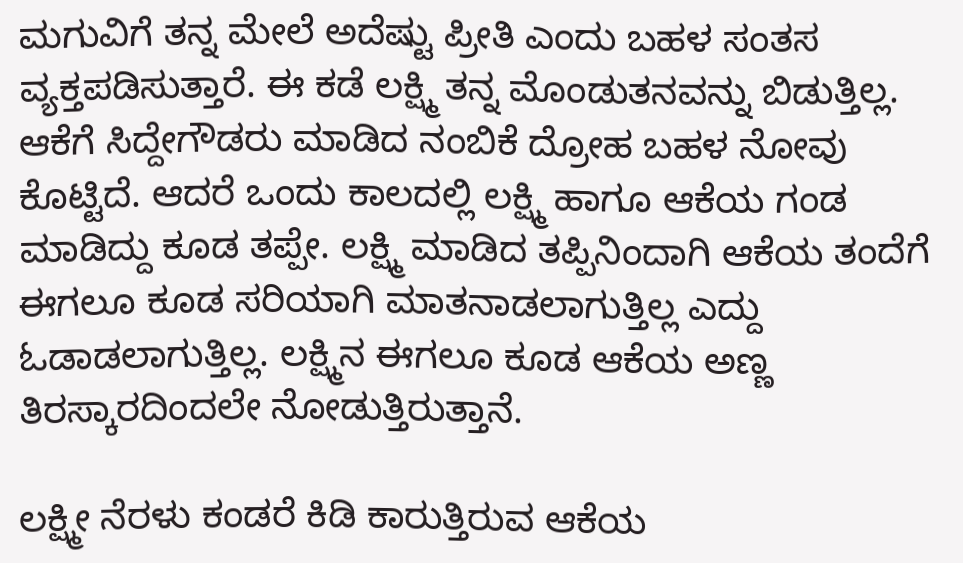ಮಗುವಿಗೆ ತನ್ನ ಮೇಲೆ ಅದೆಷ್ಟು ಪ್ರೀತಿ ಎಂದು ಬಹಳ ಸಂತಸ ವ್ಯಕ್ತಪಡಿಸುತ್ತಾರೆ. ಈ ಕಡೆ ಲಕ್ಷ್ಮಿ ತನ್ನ ಮೊಂಡುತನವನ್ನು ಬಿಡುತ್ತಿಲ್ಲ. ಆಕೆಗೆ ಸಿದ್ದೇಗೌಡರು ಮಾಡಿದ ನಂಬಿಕೆ ದ್ರೋಹ ಬಹಳ ನೋವು ಕೊಟ್ಟಿದೆ. ಆದರೆ ಒಂದು ಕಾಲದಲ್ಲಿ ಲಕ್ಷ್ಮಿ ಹಾಗೂ ಆಕೆಯ ಗಂಡ ಮಾಡಿದ್ದು ಕೂಡ ತಪ್ಪೇ. ಲಕ್ಷ್ಮಿ ಮಾಡಿದ ತಪ್ಪಿನಿಂದಾಗಿ ಆಕೆಯ ತಂದೆಗೆ ಈಗಲೂ ಕೂಡ ಸರಿಯಾಗಿ ಮಾತನಾಡಲಾಗುತ್ತಿಲ್ಲ ಎದ್ದು ಓಡಾಡಲಾಗುತ್ತಿಲ್ಲ. ಲಕ್ಷ್ಮಿನ ಈಗಲೂ ಕೂಡ ಆಕೆಯ ಅಣ್ಣ ತಿರಸ್ಕಾರದಿಂದಲೇ ನೋಡುತ್ತಿರುತ್ತಾನೆ.

ಲಕ್ಷ್ಮೀ ನೆರಳು ಕಂಡರೆ ಕಿಡಿ ಕಾರುತ್ತಿರುವ ಆಕೆಯ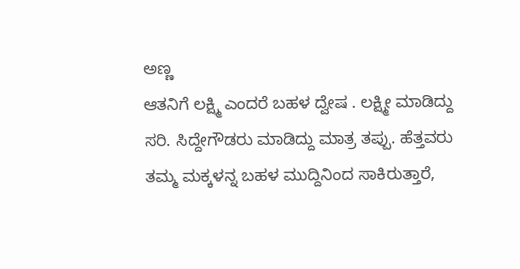ಅಣ್ಣ
ಆತನಿಗೆ ಲಕ್ಷ್ಮಿ ಎಂದರೆ ಬಹಳ ದ್ವೇಷ . ಲಕ್ಷ್ಮೀ ಮಾಡಿದ್ದು ಸರಿ. ಸಿದ್ದೇಗೌಡರು ಮಾಡಿದ್ದು ಮಾತ್ರ ತಪ್ಪು. ಹೆತ್ತವರು ತಮ್ಮ ಮಕ್ಕಳನ್ನ ಬಹಳ ಮುದ್ದಿನಿಂದ ಸಾಕಿರುತ್ತಾರೆ,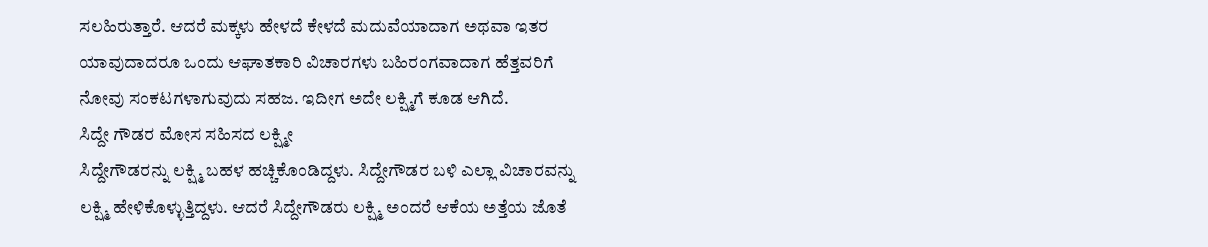ಸಲಹಿರುತ್ತಾರೆ. ಆದರೆ ಮಕ್ಕಳು ಹೇಳದೆ ಕೇಳದೆ ಮದುವೆಯಾದಾಗ ಅಥವಾ ಇತರ ಯಾವುದಾದರೂ ಒಂದು ಆಘಾತಕಾರಿ ವಿಚಾರಗಳು ಬಹಿರಂಗವಾದಾಗ ಹೆತ್ತವರಿಗೆ ನೋವು ಸಂಕಟಗಳಾಗುವುದು ಸಹಜ. ಇದೀಗ ಅದೇ ಲಕ್ಷ್ಮಿಗೆ ಕೂಡ ಆಗಿದೆ.
ಸಿದ್ದೇ ಗೌಡರ ಮೋಸ ಸಹಿಸದ ಲಕ್ಷ್ಮೀ
ಸಿದ್ದೇಗೌಡರನ್ನು ಲಕ್ಷ್ಮಿ ಬಹಳ ಹಚ್ಚಿಕೊಂಡಿದ್ದಳು. ಸಿದ್ದೇಗೌಡರ ಬಳಿ ಎಲ್ಲಾ ವಿಚಾರವನ್ನು ಲಕ್ಷ್ಮಿ ಹೇಳಿಕೊಳ್ಳುತ್ತಿದ್ದಳು. ಆದರೆ ಸಿದ್ದೇಗೌಡರು ಲಕ್ಷ್ಮಿ ಅಂದರೆ ಆಕೆಯ ಅತ್ತೆಯ ಜೊತೆ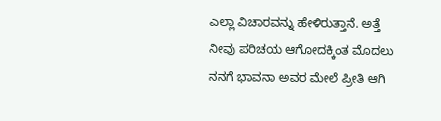ಎಲ್ಲಾ ವಿಚಾರವನ್ನು ಹೇಳಿರುತ್ತಾನೆ. ಅತ್ತೆ ನೀವು ಪರಿಚಯ ಆಗೋದಕ್ಕಿಂತ ಮೊದಲು ನನಗೆ ಭಾವನಾ ಅವರ ಮೇಲೆ ಪ್ರೀತಿ ಆಗಿ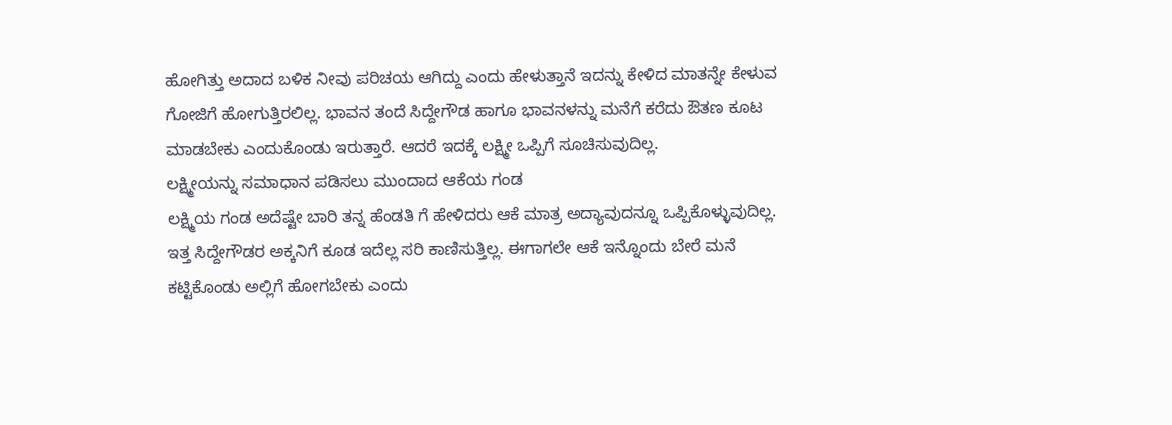ಹೋಗಿತ್ತು ಅದಾದ ಬಳಿಕ ನೀವು ಪರಿಚಯ ಆಗಿದ್ದು ಎಂದು ಹೇಳುತ್ತಾನೆ ಇದನ್ನು ಕೇಳಿದ ಮಾತನ್ನೇ ಕೇಳುವ ಗೋಜಿಗೆ ಹೋಗುತ್ತಿರಲಿಲ್ಲ. ಭಾವನ ತಂದೆ ಸಿದ್ದೇಗೌಡ ಹಾಗೂ ಭಾವನಳನ್ನು ಮನೆಗೆ ಕರೆದು ಔತಣ ಕೂಟ ಮಾಡಬೇಕು ಎಂದುಕೊಂಡು ಇರುತ್ತಾರೆ. ಆದರೆ ಇದಕ್ಕೆ ಲಕ್ಷ್ಮೀ ಒಪ್ಪಿಗೆ ಸೂಚಿಸುವುದಿಲ್ಲ.
ಲಕ್ಷ್ಮೀಯನ್ನು ಸಮಾಧಾನ ಪಡಿಸಲು ಮುಂದಾದ ಆಕೆಯ ಗಂಡ
ಲಕ್ಷ್ಮಿಯ ಗಂಡ ಅದೆಷ್ಟೇ ಬಾರಿ ತನ್ನ ಹೆಂಡತಿ ಗೆ ಹೇಳಿದರು ಆಕೆ ಮಾತ್ರ ಅದ್ಯಾವುದನ್ನೂ ಒಪ್ಪಿಕೊಳ್ಳುವುದಿಲ್ಲ. ಇತ್ತ ಸಿದ್ದೇಗೌಡರ ಅಕ್ಕನಿಗೆ ಕೂಡ ಇದೆಲ್ಲ ಸರಿ ಕಾಣಿಸುತ್ತಿಲ್ಲ. ಈಗಾಗಲೇ ಆಕೆ ಇನ್ನೊಂದು ಬೇರೆ ಮನೆ ಕಟ್ಟಿಕೊಂಡು ಅಲ್ಲಿಗೆ ಹೋಗಬೇಕು ಎಂದು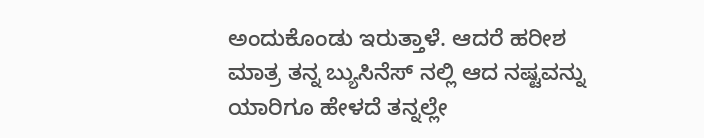ಅಂದುಕೊಂಡು ಇರುತ್ತಾಳೆ. ಆದರೆ ಹರೀಶ ಮಾತ್ರ ತನ್ನ ಬ್ಯುಸಿನೆಸ್ ನಲ್ಲಿ ಆದ ನಷ್ಟವನ್ನು ಯಾರಿಗೂ ಹೇಳದೆ ತನ್ನಲ್ಲೇ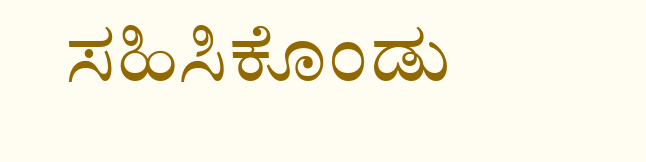ಸಹಿಸಿಕೊಂಡು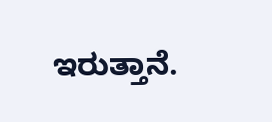ಇರುತ್ತಾನೆ.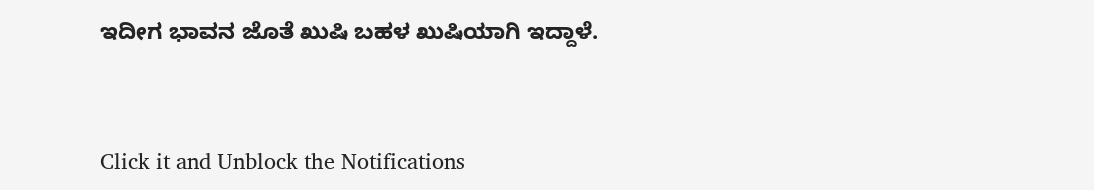ಇದೀಗ ಭಾವನ ಜೊತೆ ಖುಷಿ ಬಹಳ ಖುಷಿಯಾಗಿ ಇದ್ದಾಳೆ.


Click it and Unblock the Notifications